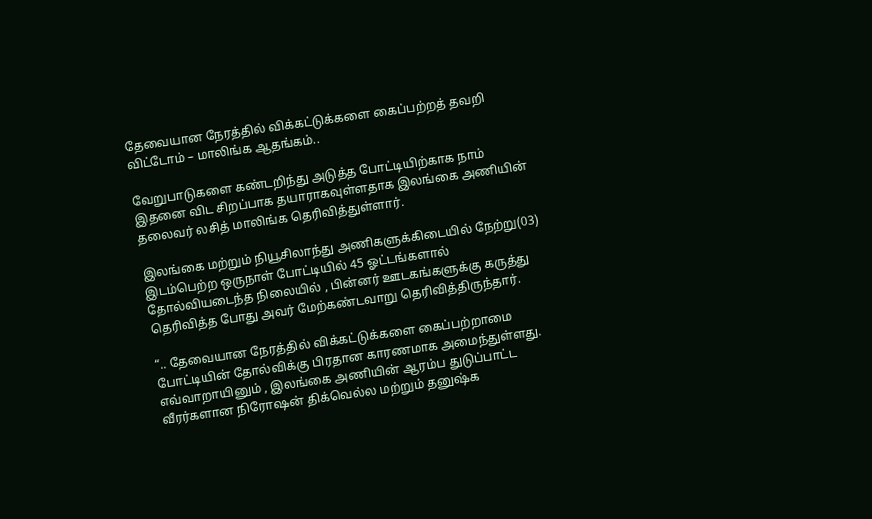தேவையான நேரத்தில் விக்கட்டுக்களை கைப்பற்றத் தவறி விட்டோம் – மாலிங்க ஆதங்கம்..

வேறுபாடுகளை கண்டறிந்து அடுத்த போட்டியிற்காக நாம் இதனை விட சிறப்பாக தயாராகவுள்ளதாக இலங்கை அணியின் தலைவர் லசித் மாலிங்க தெரிவித்துள்ளார்.

இலங்கை மற்றும் நியூசிலாந்து அணிகளுக்கிடையில் நேற்று(03) இடம்பெற்ற ஒருநாள் போட்டியில் 45 ஓட்டங்களால் தோல்வியடைந்த நிலையில் , பின்னர் ஊடகங்களுக்கு கருத்து தெரிவித்த போது அவர் மேற்கண்டவாறு தெரிவித்திருந்தார்.

“.. தேவையான நேரத்தில் விக்கட்டுக்களை கைப்பற்றாமை போட்டியின் தோல்விக்கு பிரதான காரணமாக அமைந்துள்ளது. எவ்வாறாயினும் , இலங்கை அணியின் ஆரம்ப துடுப்பாட்ட வீரர்களான நிரோஷன் திக்வெல்ல மற்றும் தனுஷ்க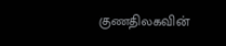குணதிலகவின்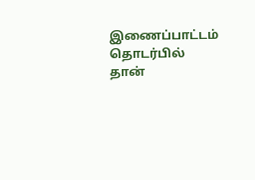இணைப்பாட்டம் தொடர்பில் தான்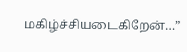மகிழ்ச்சியடைகிறேன்…”